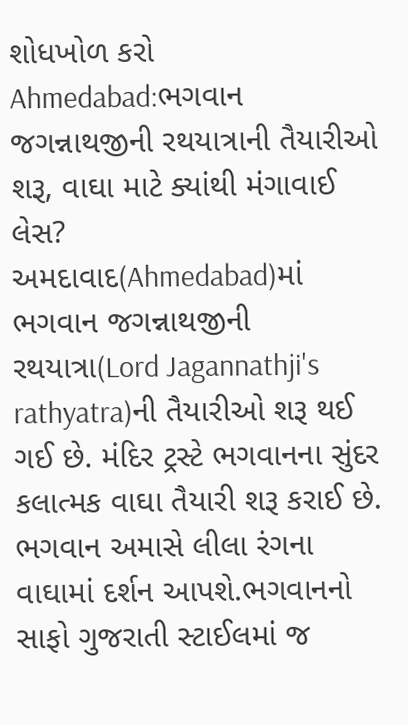શોધખોળ કરો
Ahmedabad:ભગવાન જગન્નાથજીની રથયાત્રાની તૈયારીઓ શરૂ, વાઘા માટે ક્યાંથી મંગાવાઈ લેસ?
અમદાવાદ(Ahmedabad)માં ભગવાન જગન્નાથજીની રથયાત્રા(Lord Jagannathji's rathyatra)ની તૈયારીઓ શરૂ થઈ ગઈ છે. મંદિર ટ્રસ્ટે ભગવાનના સુંદર કલાત્મક વાઘા તૈયારી શરૂ કરાઈ છે. ભગવાન અમાસે લીલા રંગના વાઘામાં દર્શન આપશે.ભગવાનનો સાફો ગુજરાતી સ્ટાઈલમાં જ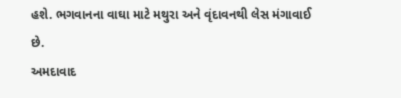હશે. ભગવાનના વાઘા માટે મથુરા અને વૃંદાવનથી લેસ મંગાવાઈ છે.
અમદાવાદ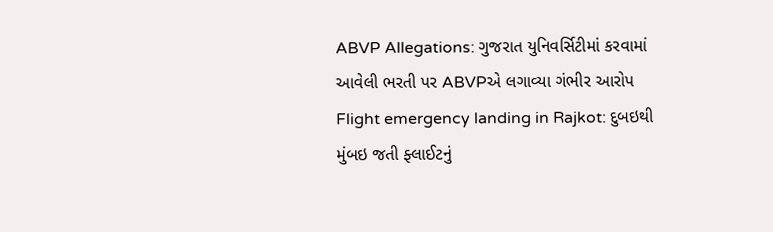ABVP Allegations: ગુજરાત યુનિવર્સિટીમાં કરવામાં આવેલી ભરતી પર ABVPએ લગાવ્યા ગંભીર આરોપ
Flight emergency landing in Rajkot: દુબઇથી મુંબઇ જતી ફ્લાઈટનું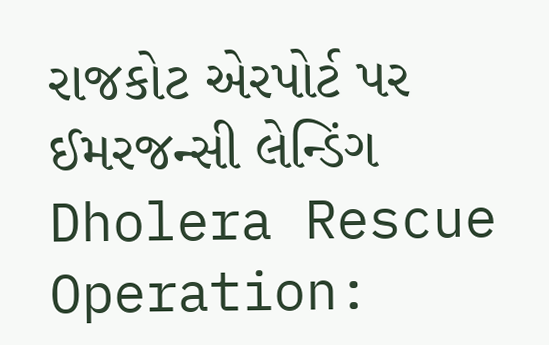રાજકોટ એરપોર્ટ પર ઈમરજન્સી લેન્ડિંગ
Dholera Rescue Operation: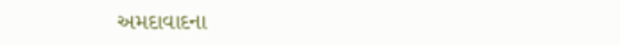અમદાવાદના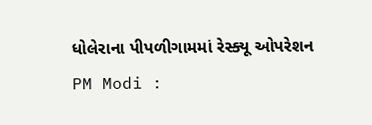ધોલેરાના પીપળીગામમાં રેસ્ક્યૂ ઓપરેશન
PM Modi :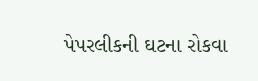પેપરલીકની ઘટના રોકવા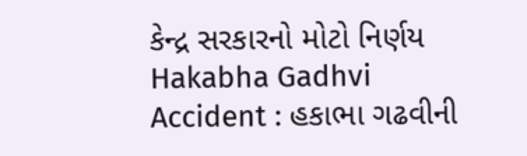કેન્દ્ર સરકારનો મોટો નિર્ણય
Hakabha Gadhvi Accident : હકાભા ગઢવીની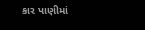કાર પાણીમાં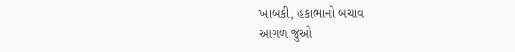ખાબકી, હકાભાનો બચાવ
આગળ જુઓ